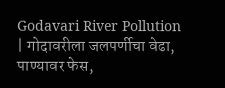Godavari River Pollution | गोदावरीला जलपर्णीचा वेढा, पाण्यावर फेस,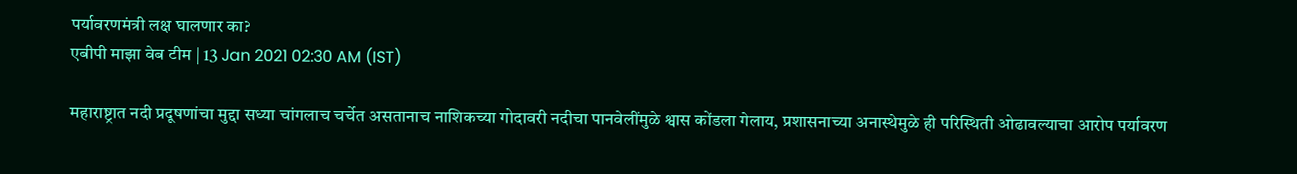पर्यावरणमंत्री लक्ष घालणार का?
एबीपी माझा वेब टीम | 13 Jan 2021 02:30 AM (IST)

महाराष्ट्रात नदी प्रदूषणांचा मुद्दा सध्या चांगलाच चर्चेत असतानाच नाशिकच्या गोदावरी नदीचा पानवेलींमुळे श्वास कोंडला गेलाय, प्रशासनाच्या अनास्थेमुळे ही परिस्थिती ओढावल्याचा आरोप पर्यावरण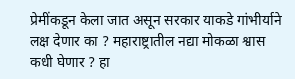प्रेमींकडून केला जात असून सरकार याकडे गांभीर्याने लक्ष देणार का ? महाराष्ट्रातील नद्या मोकळा श्वास कधी घेणार ? हा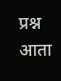प्रश्न आता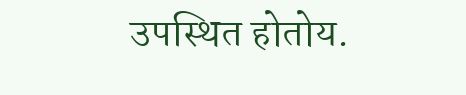उपस्थित होतोय.